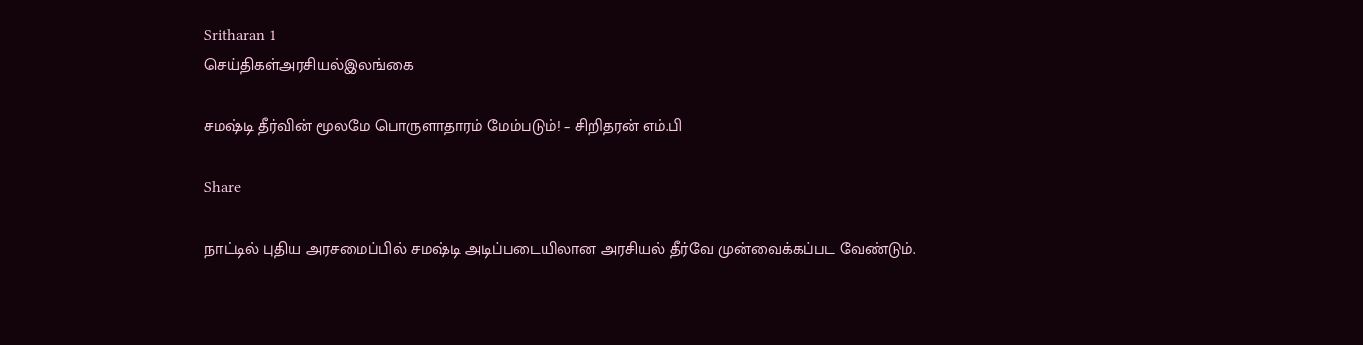Sritharan 1
செய்திகள்அரசியல்இலங்கை

சமஷ்டி தீர்வின் மூலமே பொருளாதாரம் மேம்படும்! – சிறிதரன் எம்.பி

Share

நாட்டில் புதிய அரசமைப்பில் சமஷ்டி அடிப்படையிலான அரசியல் தீர்வே முன்வைக்கப்பட வேண்டும்.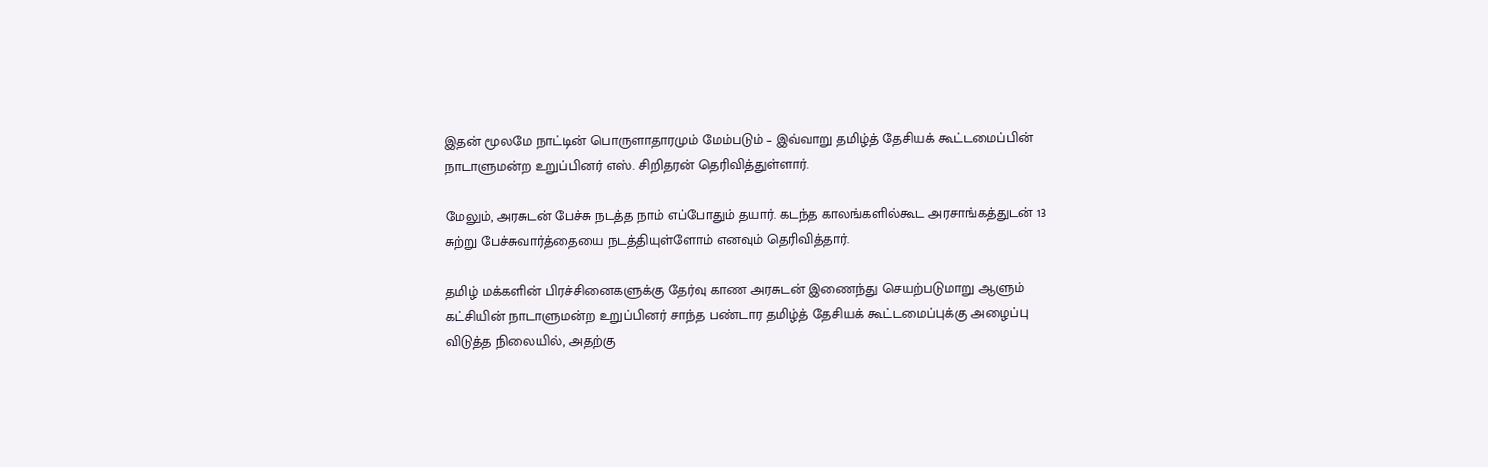இதன் மூலமே நாட்டின் பொருளாதாரமும் மேம்படும் – இவ்வாறு தமிழ்த் தேசியக் கூட்டமைப்பின் நாடாளுமன்ற உறுப்பினர் எஸ். சிறிதரன் தெரிவித்துள்ளார்.

மேலும், அரசுடன் பேச்சு நடத்த நாம் எப்போதும் தயார். கடந்த காலங்களில்கூட அரசாங்கத்துடன் 13 சுற்று பேச்சுவார்த்தையை நடத்தியுள்ளோம் எனவும் தெரிவித்தார்.

தமிழ் மக்களின் பிரச்சினைகளுக்கு தேர்வு காண அரசுடன் இணைந்து செயற்படுமாறு ஆளும் கட்சியின் நாடாளுமன்ற உறுப்பினர் சாந்த பண்டார தமிழ்த் தேசியக் கூட்டமைப்புக்கு அழைப்பு விடுத்த நிலையில், அதற்கு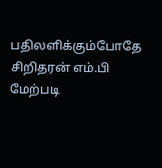பதிலளிக்கும்போதே சிறிதரன் எம்.பி மேற்படி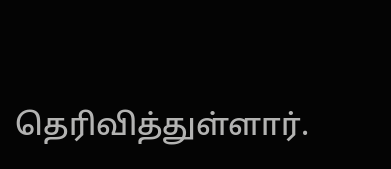தெரிவித்துள்ளார்.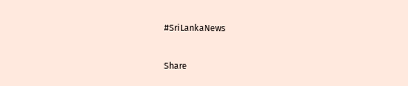#SriLankaNews

Share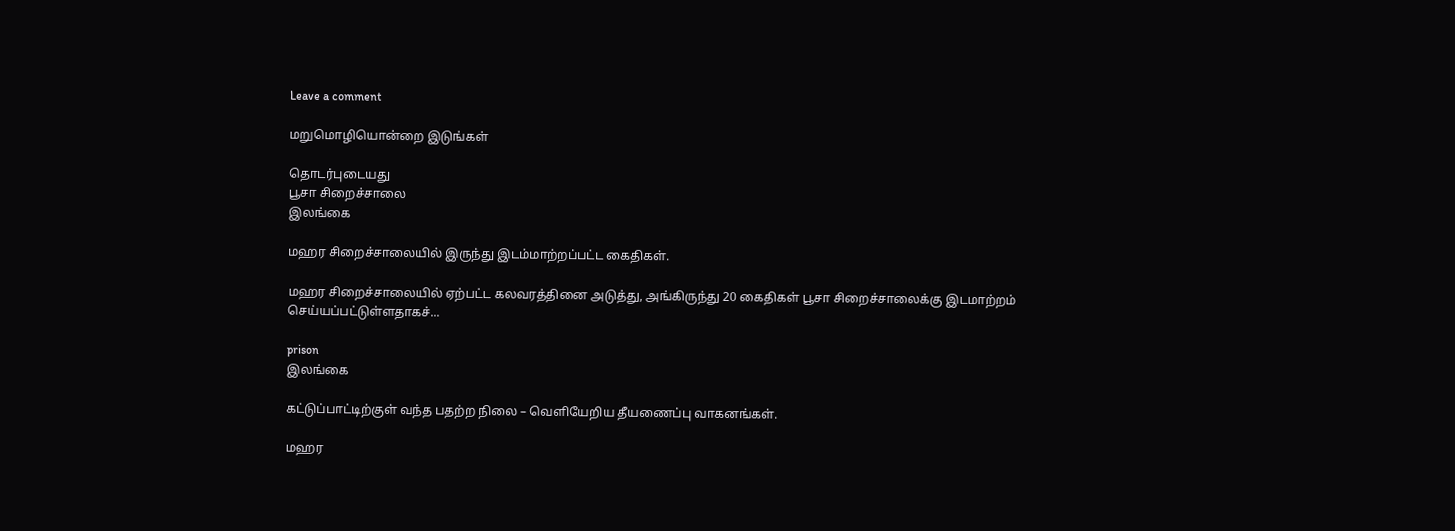Leave a comment

மறுமொழியொன்றை இடுங்கள்

தொடர்புடையது
பூசா சிறைச்சாலை
இலங்கை

மஹர சிறைச்சாலையில் இருந்து இடம்மாற்றப்பட்ட கைதிகள்.

மஹர சிறைச்சாலையில் ஏற்பட்ட கலவரத்தினை அடுத்து, அங்கிருந்து 20 கைதிகள் பூசா சிறைச்சாலைக்கு இடமாற்றம் செய்யப்பட்டுள்ளதாகச்...

prison
இலங்கை

கட்டுப்பாட்டிற்குள் வந்த பதற்ற நிலை – வெளியேறிய தீயணைப்பு வாகனங்கள்.

மஹர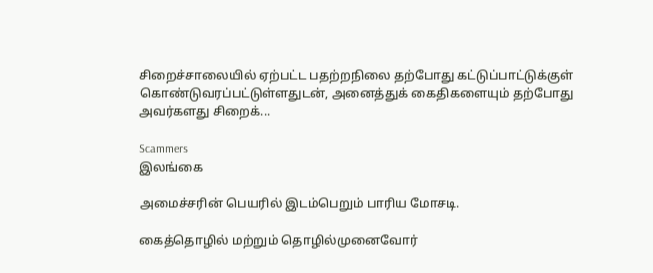சிறைச்சாலையில் ஏற்பட்ட பதற்றநிலை தற்போது கட்டுப்பாட்டுக்குள் கொண்டுவரப்பட்டுள்ளதுடன், அனைத்துக் கைதிகளையும் தற்போது அவர்களது சிறைக்...

Scammers
இலங்கை

அமைச்சரின் பெயரில் இடம்பெறும் பாரிய மோசடி.

கைத்தொழில் மற்றும் தொழில்முனைவோர்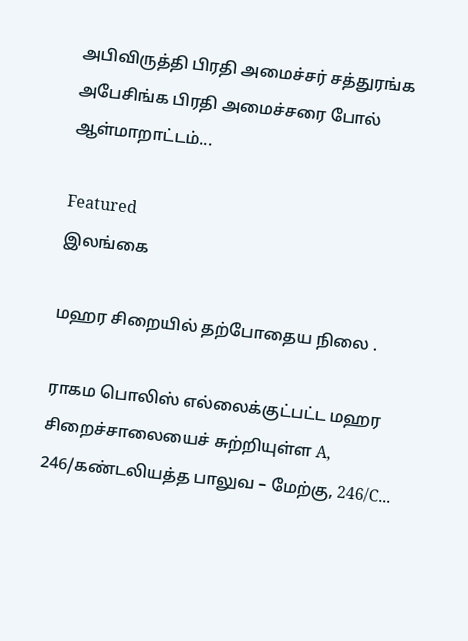அபிவிருத்தி பிரதி அமைச்சர் சத்துரங்க அபேசிங்க பிரதி அமைச்சரை போல் ஆள்மாறாட்டம்...

Featured
இலங்கை

மஹர சிறையில் தற்போதைய நிலை .

ராகம பொலிஸ் எல்லைக்குட்பட்ட மஹர சிறைச்சாலையைச் சுற்றியுள்ள A, 246/கண்டலியத்த பாலுவ – மேற்கு, 246/C...